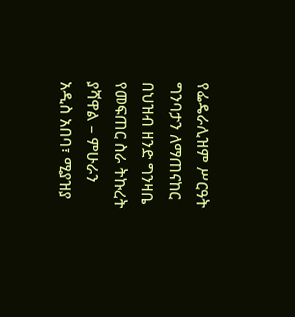የፌዴራሊዝም ሥርዓት ግንባታን ለማጠናከር በህዝብ ዘንድ ግንዛቤ የመፍጠር ስራ ትኩረት ያሻዋል – ምሁራን
አዲስ አበባ፣ ሚያዝያ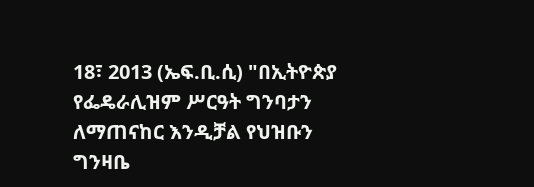18፣ 2013 (ኤፍ.ቢ.ሲ) "በኢትዮጵያ የፌዴራሊዝም ሥርዓት ግንባታን ለማጠናከር እንዲቻል የህዝቡን ግንዛቤ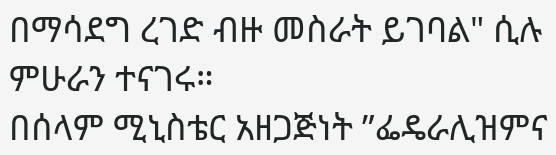በማሳደግ ረገድ ብዙ መስራት ይገባል" ሲሉ ምሁራን ተናገሩ።
በሰላም ሚኒስቴር አዘጋጅነት ”ፌዴራሊዝምና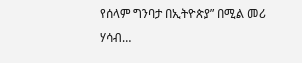የሰላም ግንባታ በኢትዮጵያ” በሚል መሪ ሃሳብ…